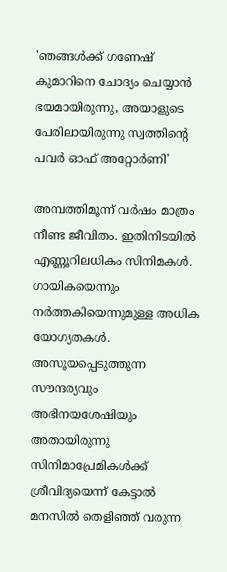'ഞങ്ങൾക്ക് ഗണേഷ് കുമാറിനെ ചോദ്യം ചെയ്യാൻ ഭയമായിരുന്നു, അയാളുടെ പേരിലായിരുന്നു സ്വത്തിന്റെ പവർ ഓഫ് അറ്റോർണി'

അമ്പത്തിമൂന്ന് വർഷം മാത്രം നീണ്ട ജീവിതം. ഇതിനിടയിൽ എണ്ണൂറിലധികം സിനിമകൾ. ഗായികയെന്നും നർത്തകിയെന്നുമുള്ള അധിക യോഗ്യതകൾ. അസൂയപ്പെടുത്തുന്ന സൗന്ദര്യവും അഭിനയശേഷിയും അതായിരുന്നു സിനിമാപ്രേമികൾക്ക് ശ്രീവിദ്യയെന്ന് കേട്ടാൽ മനസിൽ തെളിഞ്ഞ് വരുന്ന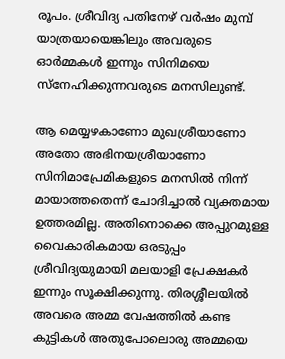രൂപം. ശ്രീവിദ്യ പതിനേഴ് വർഷം മുമ്പ് യാത്രയായെങ്കിലും അവരുടെ ഓർമ്മകൾ ഇന്നും സിനിമയെ സ്നേഹിക്കുന്നവരുടെ മനസിലുണ്ട്.

ആ മെയ്യഴകാണോ മുഖശ്രീയാണോ അതോ അഭിനയശ്രീയാണോ സിനിമാപ്രേമികളുടെ മനസിൽ നിന്ന് മായാത്തതെന്ന് ചോദിച്ചാൽ വ്യക്തമായ ഉത്തരമില്ല. അതിനൊക്കെ അപ്പുറമുള്ള വൈകാരികമായ ഒരടുപ്പം ശ്രീവിദ്യയുമായി മലയാളി പ്രേക്ഷകർ ഇന്നും സൂക്ഷിക്കുന്നു. തിരശ്ശീലയിൽ അവരെ അമ്മ വേഷത്തിൽ കണ്ട കുട്ടികൾ അതുപോലൊരു അമ്മയെ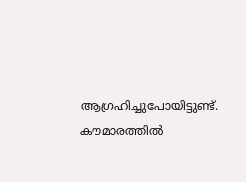ആഗ്രഹിച്ചുപോയിട്ടുണ്ട്. കൗമാരത്തിൽ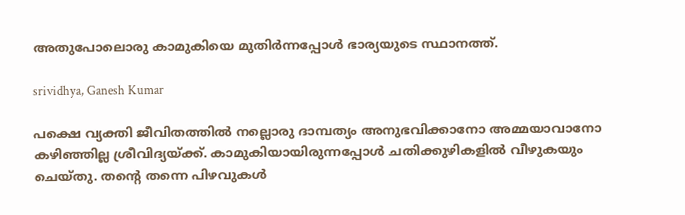അതുപോലൊരു കാമുകിയെ മുതിർന്നപ്പോൾ ഭാര്യയുടെ സ്ഥാനത്ത്.

srividhya, Ganesh Kumar

പക്ഷെ വ്യക്തി ജീവിതത്തിൽ നല്ലൊരു ദാമ്പത്യം അനുഭവിക്കാനോ അമ്മയാവാനോ കഴിഞ്ഞില്ല ശ്രീവിദ്യയ്ക്ക്. കാമുകിയായിരുന്നപ്പോൾ ചതിക്കുഴികളിൽ വീഴുകയും ചെയ്തു. തന്റെ തന്നെ പിഴവുകൾ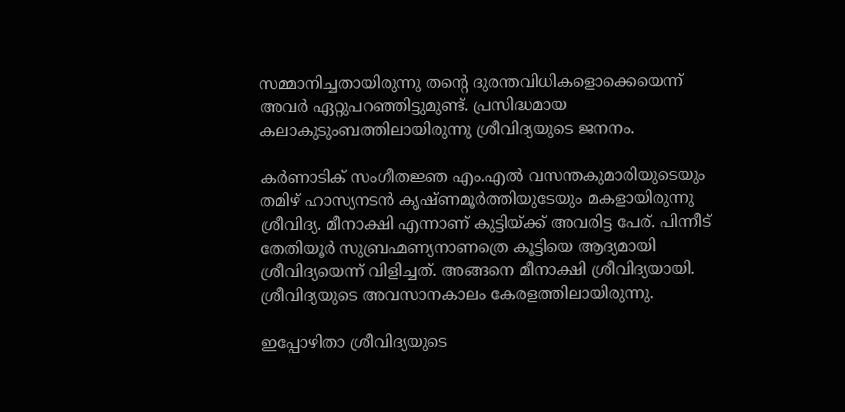സമ്മാനിച്ചതായിരുന്നു തന്റെ ദുരന്തവിധികളൊക്കെയെന്ന് അവർ ഏറ്റുപറഞ്ഞിട്ടുമുണ്ട്. പ്രസിദ്ധമായ കലാകുടുംബത്തിലായിരുന്നു ശ്രീവിദ്യയുടെ ജനനം.

കർണാടിക് സംഗീതജ്ഞ എം.എൽ വസന്തകുമാരിയുടെയും തമിഴ് ഹാസ്യനടൻ കൃഷ്ണമൂർത്തിയുടേയും മകളായിരുന്നു ശ്രീവിദ്യ. മീനാക്ഷി എന്നാണ് കുട്ടിയ്ക്ക് അവരിട്ട പേര്. പിന്നീട് തേതിയൂർ സുബ്രഹ്മണ്യനാണത്രെ കൂട്ടിയെ ആദ്യമായി ശ്രീവിദ്യയെന്ന് വിളിച്ചത്. അങ്ങനെ മീനാക്ഷി ശ്രീവിദ്യയായി. ശ്രീവിദ്യയുടെ അവസാനകാലം കേരളത്തിലായിരുന്നു.

ഇപ്പോഴിതാ ശ്രീവിദ്യയുടെ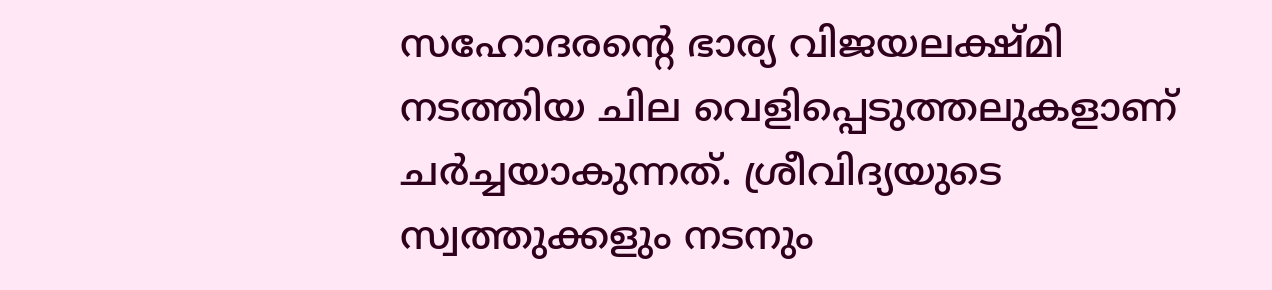സഹോദരന്റെ ഭാര്യ വിജയലക്ഷ്മി നടത്തിയ ചില വെളിപ്പെടുത്തലുകളാണ് ചർച്ചയാകുന്നത്. ശ്രീവിദ്യയുടെ സ്വത്തുക്കളും നടനും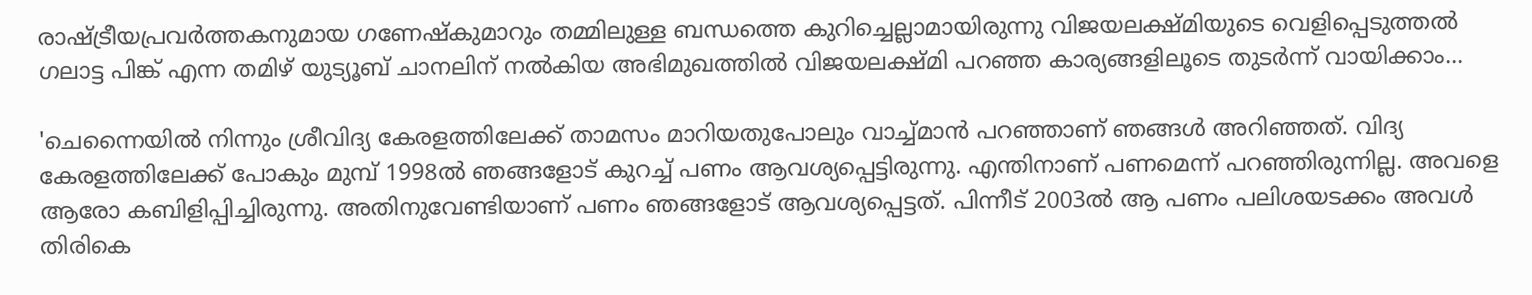രാഷ്ട്രീയപ്രവർത്തകനുമായ ഗണേഷ്കുമാറും തമ്മിലുള്ള ബന്ധത്തെ കുറിച്ചെല്ലാമായിരുന്നു വിജയലക്ഷ്മിയുടെ വെളിപ്പെടുത്തൽ ഗലാട്ട പിങ്ക് എന്ന തമിഴ് യുട്യൂബ് ചാനലിന് നൽകിയ അഭിമുഖത്തിൽ വിജയലക്ഷ്മി പറഞ്ഞ കാര്യങ്ങളിലൂടെ തുടർന്ന് വായിക്കാം...

'ചെന്നൈയിൽ നിന്നും ശ്രീവിദ്യ കേരളത്തിലേക്ക് താമസം മാറിയതുപോലും വാച്ച്മാൻ പറഞ്ഞാണ് ഞങ്ങൾ അറിഞ്ഞത്. വിദ്യ കേരളത്തിലേക്ക് പോകും മുമ്പ് 1998ൽ ഞങ്ങളോട് കുറച്ച് പണം ആവശ്യപ്പെട്ടിരുന്നു. എന്തിനാണ് പണമെന്ന് പറഞ്ഞിരുന്നില്ല. അവളെ ആരോ കബിളിപ്പിച്ചിരുന്നു. അതിനുവേണ്ടിയാണ് പണം ഞങ്ങളോട് ആവശ്യപ്പെട്ടത്. പിന്നീട് 2003ൽ ആ പണം പലിശയടക്കം അവൾ തിരികെ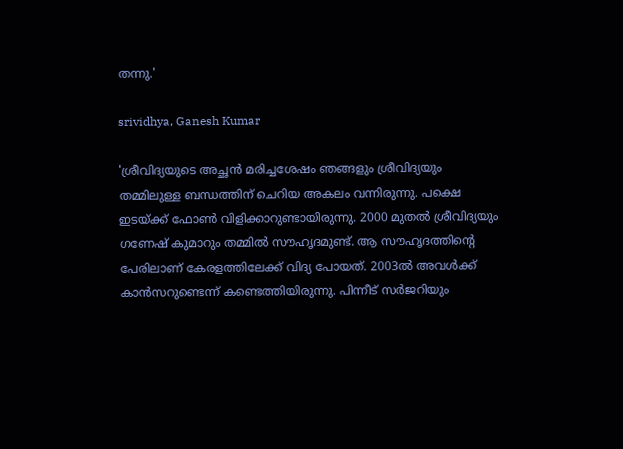തന്നു.'

srividhya, Ganesh Kumar

'ശ്രീവിദ്യയുടെ അച്ഛൻ മരിച്ചശേഷം ഞങ്ങളും ശ്രീവിദ്യയും തമ്മിലുള്ള ബന്ധത്തിന് ചെറിയ അകലം വന്നിരുന്നു. പക്ഷെ ഇടയ്ക്ക് ഫോൺ വിളിക്കാറുണ്ടായിരുന്നു. 2000 മുതൽ ശ്രീവിദ്യയും ഗണേഷ് കുമാറും തമ്മിൽ സൗഹൃദമുണ്ട്. ആ സൗഹൃദത്തിന്റെ പേരിലാണ് കേരളത്തിലേക്ക് വിദ്യ പോയത്. 2003ൽ അവൾക്ക് കാൻസറുണ്ടെന്ന് കണ്ടെത്തിയിരുന്നു. പിന്നീട് സർജറിയും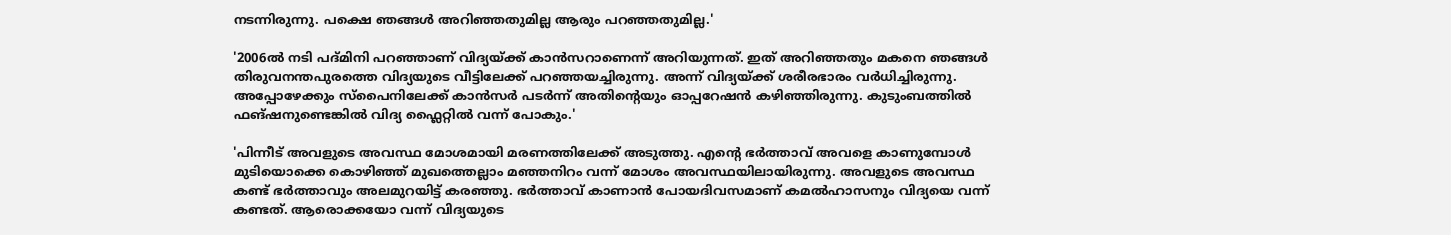നടന്നിരുന്നു. പക്ഷെ ഞങ്ങൾ അറിഞ്ഞതുമില്ല ആരും പറഞ്ഞതുമില്ല.'

'2006ൽ നടി പദ്മിനി പറഞ്ഞാണ് വിദ്യയ്ക്ക് കാൻസറാണെന്ന് അറിയുന്നത്. ഇത് അറിഞ്ഞതും മകനെ ഞങ്ങൾ തിരുവനന്തപുരത്തെ വിദ്യയുടെ വീട്ടിലേക്ക് പറഞ്ഞയച്ചിരുന്നു. അന്ന് വിദ്യയ്ക്ക് ശരീരഭാരം വർധിച്ചിരുന്നു. അപ്പോഴേക്കും സ്പൈനിലേക്ക് കാൻസർ പടർന്ന് അതിന്റെയും ഓപ്പറേഷൻ കഴിഞ്ഞിരുന്നു. കുടുംബത്തിൽ ഫങ്ഷനുണ്ടെങ്കിൽ വിദ്യ ഫ്ലൈറ്റിൽ വന്ന് പോകും.'

'പിന്നീട് അവളുടെ അവസ്ഥ മോശമായി മരണത്തിലേക്ക് അടുത്തു. എന്റെ ഭർത്താവ് അവളെ കാണുമ്പോൾ മുടിയൊക്കെ കൊഴിഞ്ഞ് മുഖത്തെല്ലാം മഞ്ഞനിറം വന്ന് മോശം അവസ്ഥയിലായിരുന്നു. അവളുടെ അവസ്ഥ കണ്ട് ഭർത്താവും അലമുറയിട്ട് കരഞ്ഞു. ഭർത്താവ് കാണാൻ പോയദിവസമാണ് കമൽഹാസനും വിദ്യയെ വന്ന് കണ്ടത്. ആരൊക്കയോ വന്ന് വിദ്യയുടെ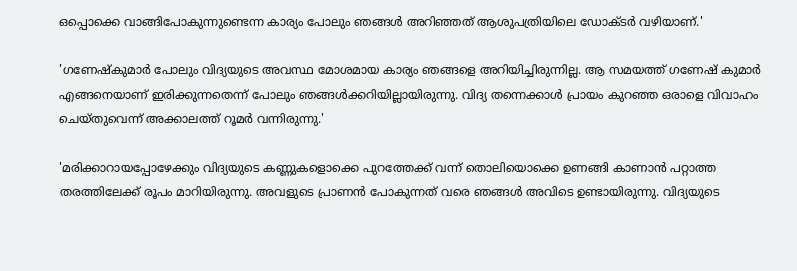ഒപ്പൊക്കെ വാങ്ങിപോകുന്നുണ്ടെന്ന കാര്യം പോലും ഞങ്ങൾ അറിഞ്ഞത് ആശുപത്രിയിലെ ഡോക്ടർ വഴിയാണ്.'

'ഗണേഷ്കുമാർ പോലും വിദ്യയുടെ അവസ്ഥ മോശമായ കാര്യം ഞങ്ങളെ അറിയിച്ചിരുന്നില്ല. ആ സമയത്ത് ഗണേഷ് കുമാർ എങ്ങനെയാണ് ഇരിക്കുന്നതെന്ന് പോലും ഞങ്ങൾക്കറിയില്ലായിരുന്നു. വിദ്യ തന്നെക്കാൾ പ്രായം കുറഞ്ഞ ഒരാളെ വിവാഹം ചെയ്തുവെന്ന് അക്കാലത്ത് റൂമർ വന്നിരുന്നു.'

'മരിക്കാറായപ്പോഴേക്കും വിദ്യയുടെ കണ്ണുകളൊക്കെ പുറത്തേക്ക് വന്ന് തൊലിയൊക്കെ ഉണങ്ങി കാണാൻ പറ്റാത്ത തരത്തിലേക്ക് രൂപം മാറിയിരുന്നു. അവളുടെ പ്രാണൻ പോകുന്നത് വരെ ഞങ്ങൾ അവിടെ ഉണ്ടായിരുന്നു. വിദ്യയുടെ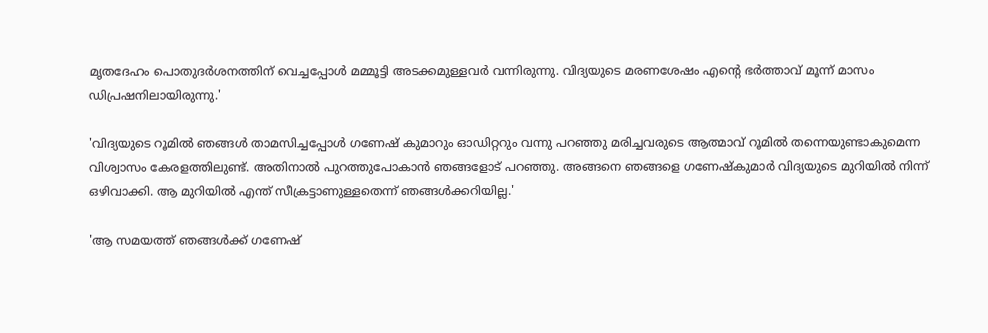മൃതദേഹം പൊതുദർശനത്തിന് വെച്ചപ്പോൾ മമ്മൂട്ടി അടക്കമുള്ളവർ വന്നിരുന്നു. വിദ്യയുടെ മരണശേഷം എന്റെ ഭർത്താവ് മൂന്ന് മാസം ഡിപ്രഷനിലായിരുന്നു.'

'വിദ്യയുടെ റൂമിൽ ഞങ്ങൾ താമസിച്ചപ്പോൾ ഗണേഷ് കുമാറും ഓഡിറ്ററും വന്നു പറഞ്ഞു മരിച്ചവരുടെ ആത്മാവ് റൂമിൽ തന്നെയുണ്ടാകുമെന്ന വിശ്വാസം കേരളത്തിലുണ്ട്. അതിനാൽ‌ പുറത്തുപോകാൻ ഞങ്ങളോട് പറഞ്ഞു. അങ്ങനെ ഞങ്ങളെ ഗണേഷ്കുമാർ വിദ്യയുടെ മുറിയിൽ നിന്ന് ഒഴിവാക്കി. ആ മുറിയിൽ എന്ത് സീക്രട്ടാണുള്ളതെന്ന് ഞങ്ങൾക്കറിയില്ല.'

'ആ സമയത്ത് ഞങ്ങൾക്ക് ഗണേഷ്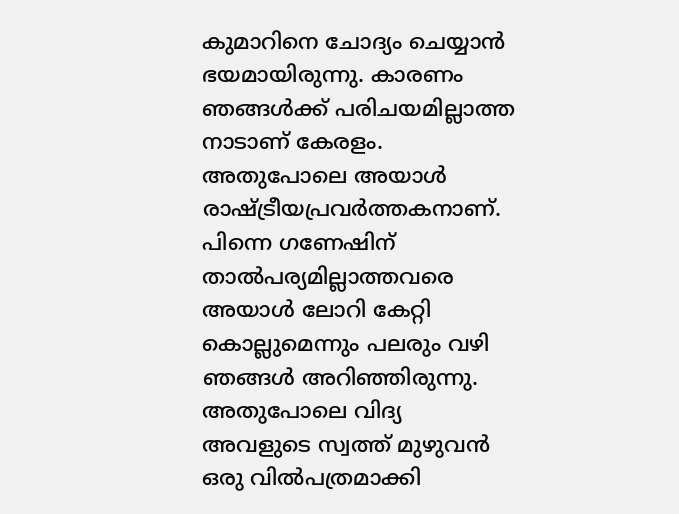കുമാറിനെ ചോദ്യം ചെയ്യാൻ ഭയമായിരുന്നു. കാരണം ഞങ്ങൾക്ക് പരിചയമില്ലാത്ത നാടാണ് കേരളം. അതുപോലെ അയാൾ രാഷ്ട്രീയപ്രവർത്തകനാണ്. പിന്നെ ഗണേഷിന് താൽപര്യമില്ലാത്തവരെ അയാൾ ലോറി കേറ്റി കൊല്ലുമെന്നും പലരും വഴി ഞങ്ങൾ അറിഞ്ഞിരുന്നു‌. അതുപോലെ വിദ്യ അവളുടെ സ്വത്ത് മുഴുവൻ ഒരു വിൽപത്രമാക്കി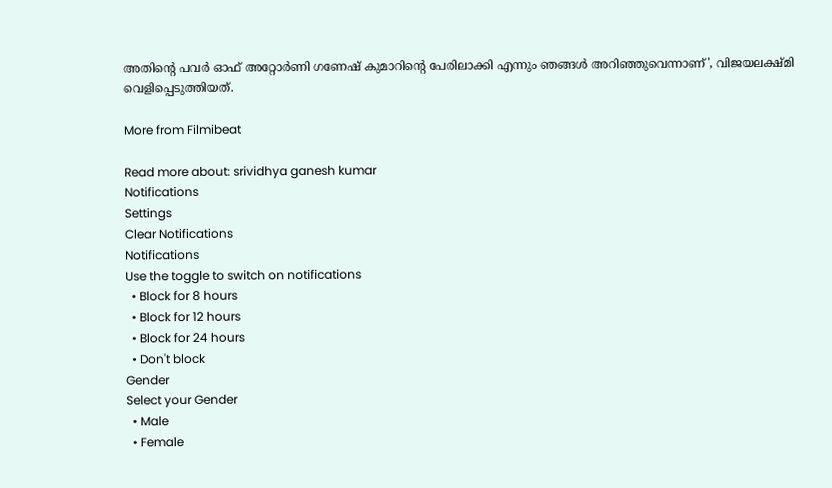അതിന്റെ പവർ ഓഫ് അറ്റോർണി ഗണേഷ് കുമാറിന്റെ പേരിലാക്കി എന്നും ഞങ്ങൾ അറിഞ്ഞുവെന്നാണ്', വിജയലക്ഷ്മി വെളിപ്പെടുത്തിയത്.

More from Filmibeat

Read more about: srividhya ganesh kumar
Notifications
Settings
Clear Notifications
Notifications
Use the toggle to switch on notifications
  • Block for 8 hours
  • Block for 12 hours
  • Block for 24 hours
  • Don't block
Gender
Select your Gender
  • Male
  • Female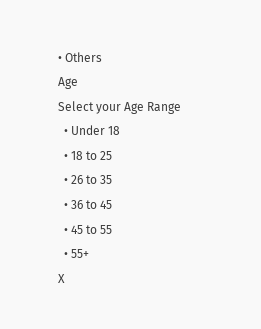• Others
Age
Select your Age Range
  • Under 18
  • 18 to 25
  • 26 to 35
  • 36 to 45
  • 45 to 55
  • 55+
X